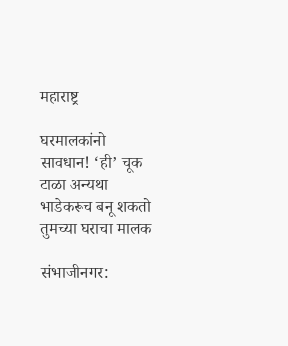महाराष्ट्र

घरमालकांनो सावधान! ‘ही’ चूक टाळा अन्यथा भाडेकरूच बनू शकतो तुमच्या घराचा मालक

संभाजीनगर: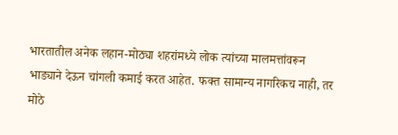भारतातील अनेक लहान-मोठ्या शहरांमध्ये लोक त्यांच्या मालमत्तांवरून भाड्याने देऊन चांगली कमाई करत आहेत. फक्त सामान्य नागरिकच नाही, तर मोठे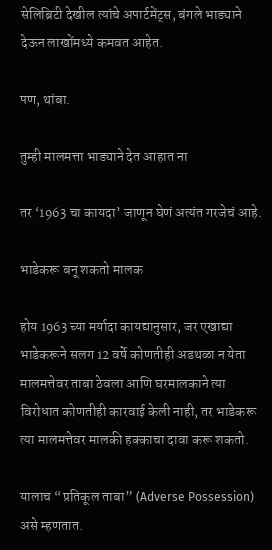सेलिब्रिटी देखील त्यांचे अपार्टमेंट्स, बंगले भाड्याने देऊन लाखोंमध्ये कमवत आहेत.

पण, थांबा.

तुम्ही मालमत्ता भाड्याने देत आहात ना

तर ‘1963 चा कायदा’ जाणून घेणं अत्यंत गरजेचं आहे.

भाडेकरू बनू शकतो मालक

होय 1963 च्या मर्यादा कायद्यानुसार, जर एखाद्या भाडेकरूने सलग 12 वर्षे कोणतीही अडथळा न येता मालमत्तेवर ताबा ठेवला आणि घरमालकाने त्या विरोधात कोणतीही कारवाई केली नाही, तर भाडेकरू त्या मालमत्तेवर मालकी हक्काचा दावा करू शकतो.

यालाच “प्रतिकूल ताबा” (Adverse Possession) असे म्हणतात.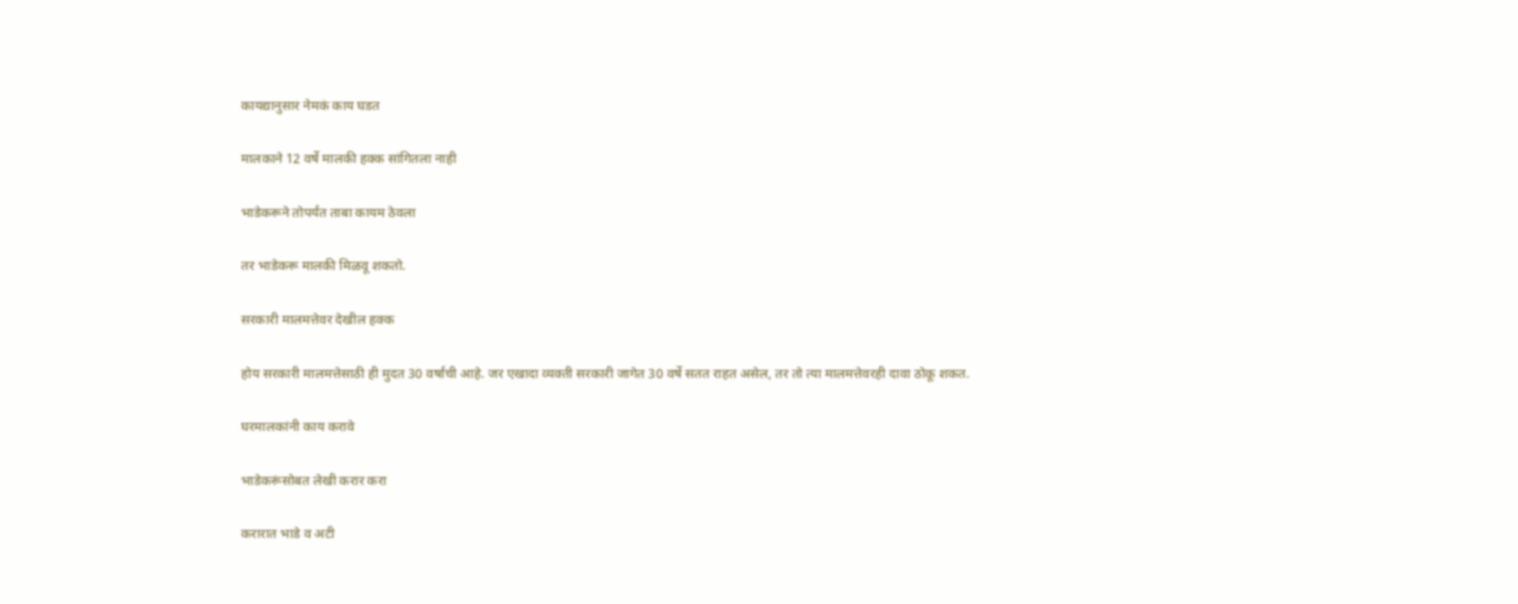कायद्यानुसार नेमकं काय घडत

मालकाने 12 वर्षे मालकी हक्क सांगितला नाही

भाडेकरूने तोपर्यंत ताबा कायम ठेवला

तर भाडेकरू मालकी मिळवू शकतो.

सरकारी मालमत्तेवर देखील हक्क

होय सरकारी मालमत्तेसाठी ही मुदत 30 वर्षांची आहे. जर एखादा व्यक्ती सरकारी जागेत 30 वर्षे सतत राहत असेल, तर तो त्या मालमत्तेवरही दावा ठोकू शकत.

घरमालकांनी काय करावे

भाडेकरूंसोबत लेखी करार करा

करारात भाडे व अटी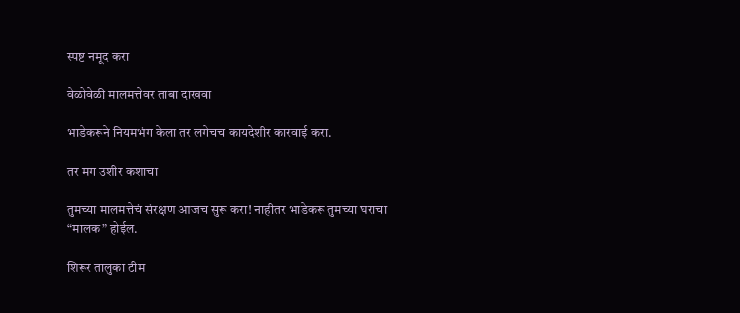स्पष्ट नमूद करा

वेळोवेळी मालमत्तेवर ताबा दाखवा

भाडेकरूने नियमभंग केला तर लगेचच कायदेशीर कारवाई करा.

तर मग उशीर कशाचा

तुमच्या मालमत्तेचं संरक्षण आजच सुरू करा! नाहीतर भाडेकरू तुमच्या घराचा “मालक” होईल.

शिरूर तालुका टीम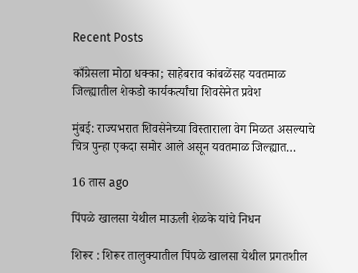Recent Posts

काँग्रेसला मोठा धक्का; साहेबराव कांबळेंसह यवतमाळ जिल्ह्यातील शेकडो कार्यकर्त्यांचा शिवसेनेत प्रवेश

मुंबई: राज्यभरात शिवसेनेच्या विस्ताराला वेग मिळत असल्याचे चित्र पुन्हा एकदा समोर आले असून यवतमाळ जिल्ह्यात…

16 तास ago

पिंपळे खालसा येथील माऊली शेळके यांचे निधन

शिरूर : शिरूर तालुक्यातील पिंपळे खालसा येथील प्रगतशील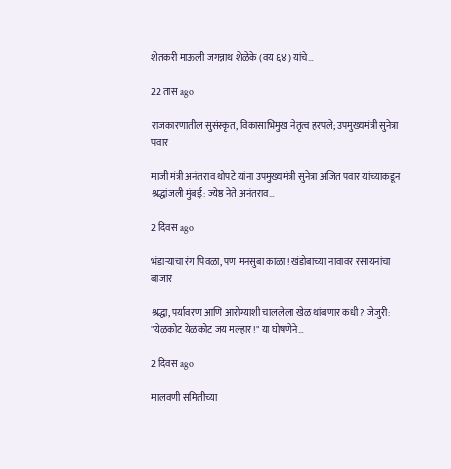शेतकरी माऊली जगन्नाथ शेळेके (वय ६४) यांचे…

22 तास ago

राजकारणातील सुसंस्कृत, विकासाभिमुख नेतृत्व हरपले; उपमुख्यमंत्री सुनेत्रा पवार

माजी मंत्री अनंतराव थोपटे यांना उपमुख्यमंत्री सुनेत्रा अजित पवार यांच्याकडून श्रद्धांजली मुंबई: ज्येष्ठ नेते अनंतराव…

2 दिवस ago

भंडाऱ्याचा रंग पिवळा, पण मनसुबा काळा! खंडोबाच्या नावावर रसायनांचा बाजार

श्रद्धा, पर्यावरण आणि आरोग्याशी चाललेला खेळ थांबणार कधी? जेजुरी: "येळकोट येळकोट जय मल्हार!" या घोषणेने…

2 दिवस ago

मालवणी समितीच्या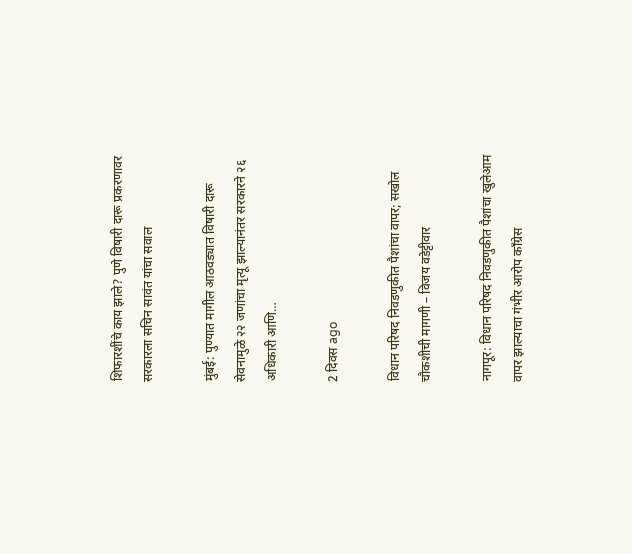शिफारशींचे काय झाले? पुणे विषारी दारू प्रकरणावर सरकारला सचिन सावंत यांचा सवाल

मुंबई: पुण्यात मागील आठवड्यात विषारी दारू सेवनामुळे २२ जणांचा मृत्यू झाल्यानंतर सरकारने २६ अधिकारी आणि…

2 दिवस ago

विधान परिषद निवडणुकीत पैशांचा वापर; सखोल चौकशीची मागणी – विजय वडेट्टीवार

नागपूर: विधान परिषद निवडणुकीत पैशांचा खुलेआम वापर झाल्याचा गंभीर आरोप काँग्रेस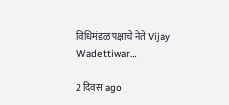विधिमंडळ पक्षाचे नेते Vijay Wadettiwar…

2 दिवस ago